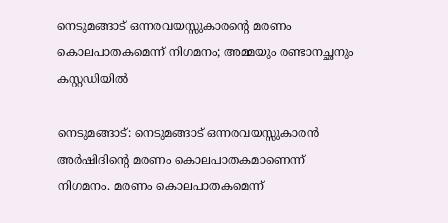നെടുമങ്ങാട് ഒന്നരവയസ്സുകാരന്റെ മരണം കൊലപാതകമെന്ന് നിഗമനം; അമ്മയും രണ്ടാനച്ഛനും കസ്റ്റഡിയിൽ

നെടുമങ്ങാട്: നെടുമങ്ങാട് ഒന്നരവയസ്സുകാരൻ അർഷിദിന്റെ മരണം കൊലപാതകമാണെന്ന് നിഗമനം. മരണം കൊലപാതകമെന്ന്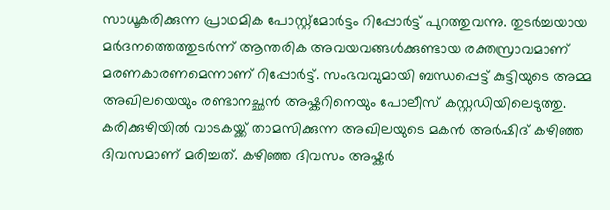സാധൂകരിക്കുന്ന പ്രാഥമിക പോസ്റ്റ്മോർട്ടം റിപ്പോർട്ട് പുറത്തുവന്നു. തുടർച്ചയായ മർദനത്തെത്തുടർന്ന് ആന്തരിക അവയവങ്ങൾക്കുണ്ടായ രക്തസ്രാവമാണ് മരണകാരണമെന്നാണ് റിപ്പോർട്ട്. സംഭവവുമായി ബന്ധപ്പെട്ട് കുട്ടിയുടെ അമ്മ അഖിലയെയും രണ്ടാനച്ഛൻ അഷ്കറിനെയും പോലീസ് കസ്റ്റഡിയിലെടുത്തു.
കരിക്കുഴിയിൽ വാടകയ്ക്ക് താമസിക്കുന്ന അഖിലയുടെ മകൻ അർഷിദ് കഴിഞ്ഞ ദിവസമാണ് മരിച്ചത്. കഴിഞ്ഞ ദിവസം അഷ്കർ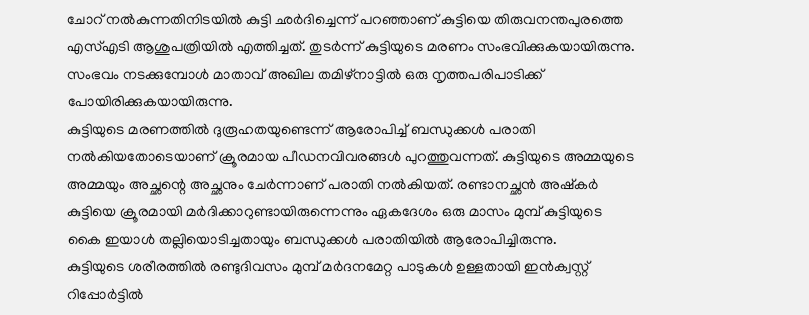ചോറ് നൽകുന്നതിനിടയിൽ കുട്ടി ഛർദിച്ചെന്ന് പറഞ്ഞാണ് കുട്ടിയെ തിരുവനന്തപുരത്തെ എസ്എടി ആശുപത്രിയിൽ എത്തിച്ചത്. തുടർന്ന് കുട്ടിയുടെ മരണം സംഭവിക്കുകയായിരുന്നു. സംഭവം നടക്കുമ്പോൾ മാതാവ് അഖില തമിഴ്നാട്ടിൽ ഒരു നൃത്തപരിപാടിക്ക് പോയിരിക്കുകയായിരുന്നു.
കുട്ടിയുടെ മരണത്തിൽ ദുരൂഹതയുണ്ടെന്ന് ആരോപിച്ച് ബന്ധുക്കൾ പരാതി നൽകിയതോടെയാണ് ക്രൂരമായ പീഡനവിവരങ്ങൾ പുറത്തുവന്നത്. കുട്ടിയുടെ അമ്മയുടെ അമ്മയും അച്ഛന്റെ അച്ഛനും ചേർന്നാണ് പരാതി നൽകിയത്. രണ്ടാനച്ഛൻ അഷ്കർ കുട്ടിയെ ക്രൂരമായി മർദിക്കാറുണ്ടായിരുന്നെന്നും ഏകദേശം ഒരു മാസം മുമ്പ് കുട്ടിയുടെ കൈ ഇയാൾ തല്ലിയൊടിച്ചതായും ബന്ധുക്കൾ പരാതിയിൽ ആരോപിച്ചിരുന്നു.
കുട്ടിയുടെ ശരീരത്തിൽ രണ്ടുദിവസം മുമ്പ് മർദനമേറ്റ പാടുകൾ ഉള്ളതായി ഇൻക്വസ്റ്റ് റിപ്പോർട്ടിൽ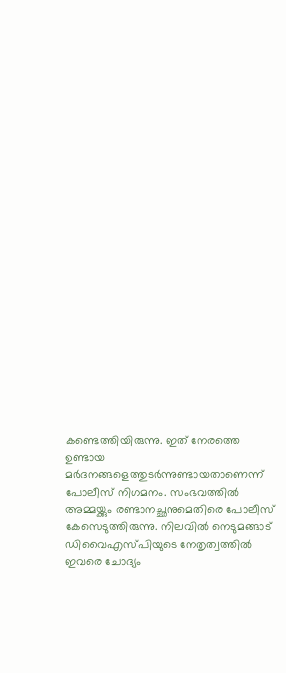കണ്ടെത്തിയിരുന്നു. ഇത് നേരത്തെ ഉണ്ടായ മർദനങ്ങളെത്തുടർന്നുണ്ടായതാണെന്ന് പോലീസ് നിഗമനം. സംഭവത്തിൽ അമ്മയ്ക്കും രണ്ടാനച്ഛനുമെതിരെ പോലീസ് കേസെടുത്തിരുന്നു. നിലവിൽ നെടുമങ്ങാട് ഡിവൈഎസ്പിയുടെ നേതൃത്വത്തിൽ ഇവരെ ചോദ്യം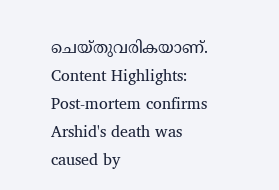ചെയ്തുവരികയാണ്.
Content Highlights: Post-mortem confirms Arshid's death was caused by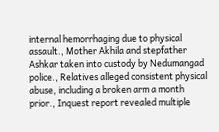internal hemorrhaging due to physical assault., Mother Akhila and stepfather Ashkar taken into custody by Nedumangad police., Relatives alleged consistent physical abuse, including a broken arm a month prior., Inquest report revealed multiple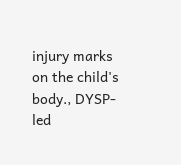injury marks on the child's body., DYSP-led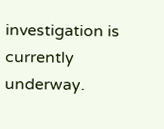investigation is currently underway.